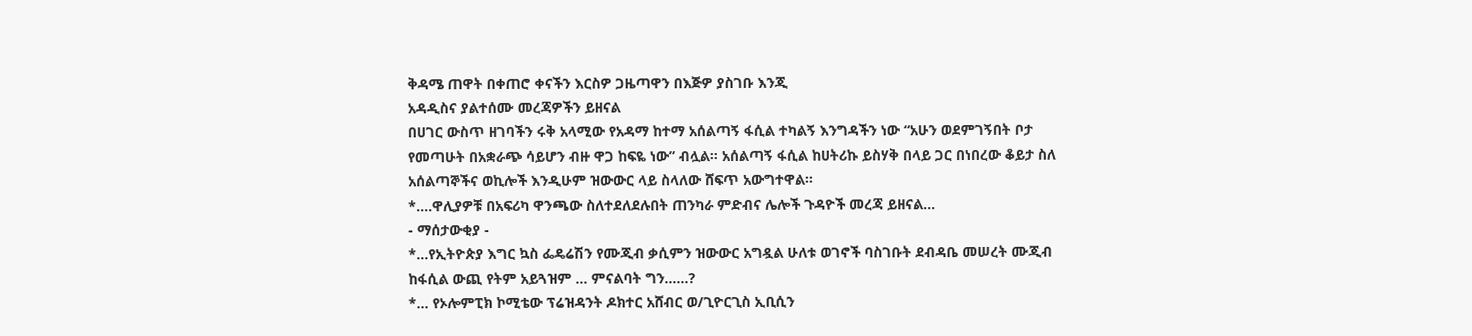ቅዳሜ ጠዋት በቀጠሮ ቀናችን እርስዎ ጋዜጣዋን በእጅዎ ያስገቡ እንጂ
አዳዲስና ያልተሰሙ መረጃዎችን ይዘናል
በሀገር ውስጥ ዘገባችን ሩቅ አላሚው የአዳማ ከተማ አሰልጣኝ ፋሲል ተካልኝ እንግዳችን ነው “አሁን ወደምገኝበት ቦታ የመጣሁት በአቋራጭ ሳይሆን ብዙ ዋጋ ከፍዬ ነው” ብሏል። አሰልጣኝ ፋሲል ከሀትሪኩ ይስሃቅ በላይ ጋር በነበረው ቆይታ ስለ አሰልጣኞችና ወኪሎች እንዲሁም ዝውውር ላይ ስላለው ሸፍጥ አውግተዋል።
*….ዋሊያዎቹ በአፍሪካ ዋንጫው ስለተደለደሉበት ጠንካራ ምድብና ሌሎች ጉዳዮች መረጃ ይዘናል…
- ማሰታውቂያ -
*…የኢትዮጵያ እግር ኳስ ፌዴሬሽን የሙጂብ ቃሲምን ዝውውር አግዷል ሁለቱ ወገኖች ባስገቡት ደብዳቤ መሠረት ሙጂብ ከፋሲል ውጪ የትም አይጓዝም … ምናልባት ግን……?
*… የኦሎምፒክ ኮሚቴው ፕሬዝዳንት ዶክተር አሸብር ወ/ጊዮርጊስ ኢቢሲን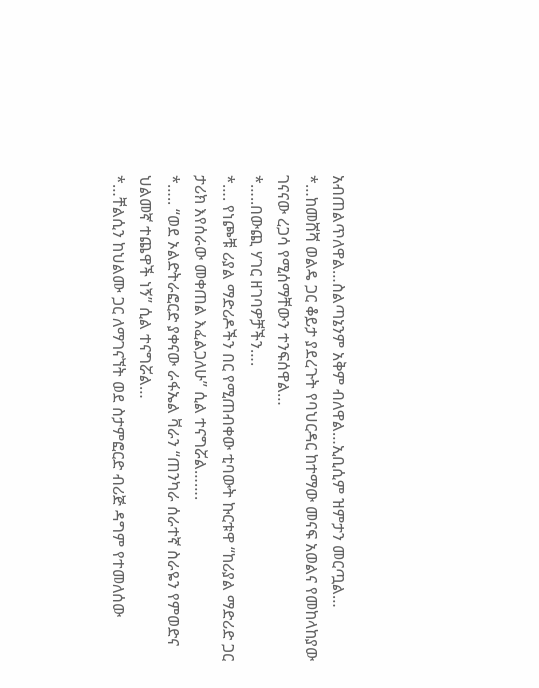አብጠልጥለዋል…ስልጣኔንም አቅም ብለዋል…ኢቢሲም ዝምታን መርጧል…
*…ከመሸሻ ወልዴ ጋር ቆይታ ያደረጉት የባህርዳር ከተማው መናፍ አወልና የመከላከያው ገናናው ረጋሳ የሚሰማቸውን ተንፍሰዋል…
*…..በውጪ ሃገር ዘገባዎቻችን….
*…. የነጮቹ ሪያል ማድሪዶችን በር የሚጠብቀው ቲባውት ኩርቱዋ “ከሪያል ማድሪድ ጋር ታሪክ እየሰራው መቀጠል እፈልጋለሁ” ሲል ተናግሯል…….
*….. “ወደ ኦልድትራፎርድ ያቀናው ራፋኤል ቫራን “ጠንካራ ሰራተኛ ስራዬን የምወድና ህልመኛ ተጨዋች ነኝ” ሲል ተናግሯል…
*…ቸልሲን ከህልሙ ጋር ለማገናኘት ወደ ስታምፎርድ ብሪጅ ዳግም የተመለሰው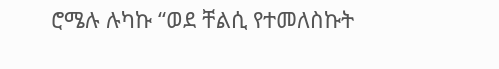ሮሜሉ ሉካኩ “ወደ ቸልሲ የተመለስኩት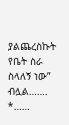ያልጨረስኩት የቤት ስራ ስላለኝ ነው” ብሏል…….
*……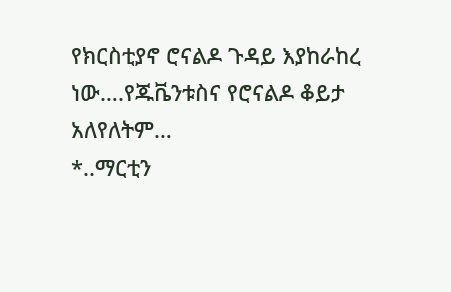የክርስቲያኖ ሮናልዶ ጉዳይ እያከራከረ ነው….የጁቬንቱስና የሮናልዶ ቆይታ አለየለትም…
*..ማርቲን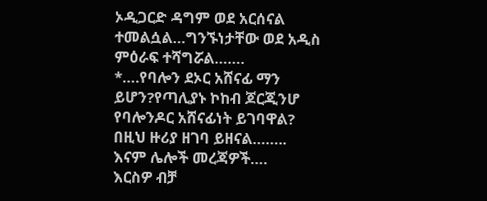ኦዲጋርድ ዳግም ወደ አርሰናል ተመልሷል…ግንኙነታቸው ወደ አዲስ ምዕራፍ ተሻግሯል…….
*….የባሎን ደኦር አሸናፊ ማን ይሆን?የጣሊያኑ ኮከብ ጆርጂንሆ የባሎንዶር አሸናፊነት ይገባዋል? በዚህ ዙሪያ ዘገባ ይዘናል……..
እናም ሌሎች መረጃዎች….
እርስዎ ብቻ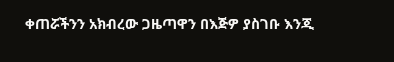ቀጠሯችንን አክብረው ጋዜጣዋን በእጅዎ ያስገቡ እንጂ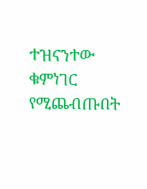ተዝናንተው ቁምነገር የሚጨብጡበት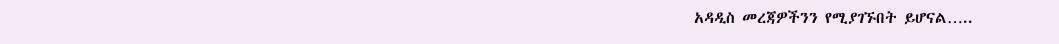አዳዲስ መረጃዎችንን የሚያገኙበት ይሆናል…..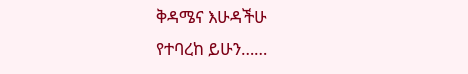ቅዳሜና እሁዳችሁ
የተባረከ ይሁን……